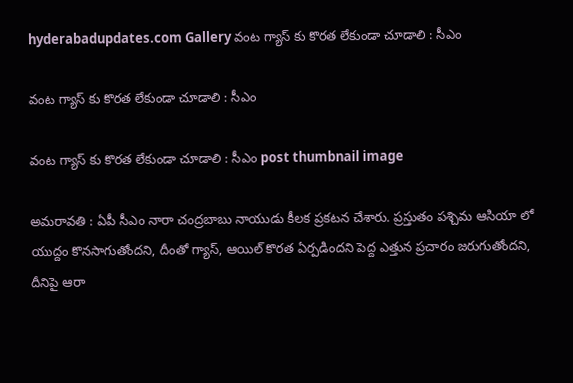hyderabadupdates.com Gallery వంట గ్యాస్ కు కొర‌త లేకుండా చూడాలి : సీఎం

వంట గ్యాస్ కు కొర‌త లేకుండా చూడాలి : సీఎం

వంట గ్యాస్ కు కొర‌త లేకుండా చూడాలి : సీఎం post thumbnail image

అమ‌రావ‌తి : ఏపీ సీఎం నారా చంద్రబాబు నాయుడు కీల‌క ప్ర‌క‌ట‌న చేశారు. ప్ర‌స్తుతం ప‌శ్చిమ ఆసియా లో యుద్దం కొన‌సాగుతోంద‌ని, దీంతో గ్యాస్, ఆయిల్ కొర‌త ఏర్ప‌డింద‌ని పెద్ద ఎత్తున ప్ర‌చారం జ‌రుగుతోంద‌ని, దీనిపై ఆరా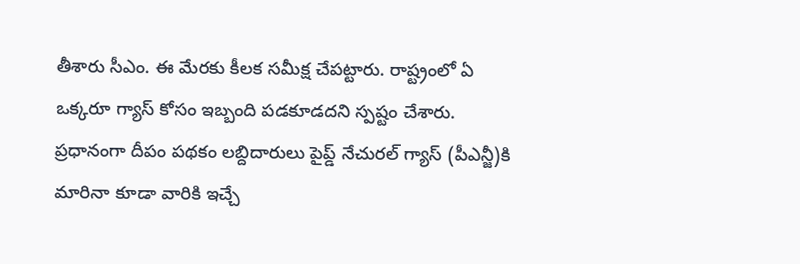తీశారు సీఎం. ఈ మేర‌కు కీల‌క స‌మీక్ష చేప‌ట్టారు. రాష్ట్రంలో ఏ ఒక్క‌రూ గ్యాస్ కోసం ఇబ్బంది ప‌డ‌కూడ‌ద‌ని స్ప‌ష్టం చేశారు. ప్ర‌ధానంగా దీపం పథకం లబ్దిదారులు పైప్డ్ నేచురల్ గ్యాస్ (పీఎన్జీ)కి మారినా కూడా వారికి ఇచ్చే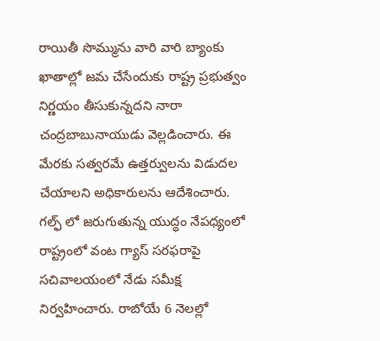రాయితీ సొమ్మును వారి వారి బ్యాంకు ఖాతాల్లో జమ చేసేందుకు రాష్ట్ర ప్రభుత్వం నిర్ణయం తీసుకున్నదని నారా చంద్రబాబునాయుడు వెల్లడించారు. ఈ మేరకు సత్వరమే ఉత్తర్వులను విడుదల చేయాలని అధికారులను ఆదేశించారు.
గల్ఫ్ లో జరుగుతున్న యుద్ధం నేపధ్యంలో రాష్ట్రంలో వంట గ్యాస్ సరఫరాపై సచివాలయంలో నేడు సమీక్ష నిర్వహించారు. రాబోయే 6 నెలల్లో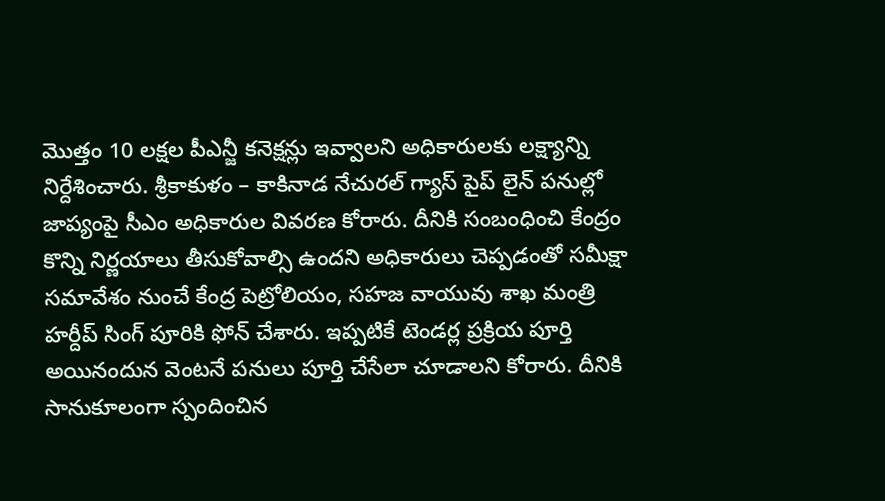మొత్తం 10 లక్షల పీఎన్జీ కనెక్షన్లు ఇవ్వాలని అధికారులకు లక్ష్యాన్ని నిర్దేశించారు. శ్రీకాకుళం – కాకినాడ నేచురల్ గ్యాస్ పైప్ లైన్ పనుల్లో జాప్యంపై సీఎం అధికారుల వివరణ కోరారు. దీనికి సంబంధించి కేంద్రం కొన్ని నిర్ణయాలు తీసుకోవాల్సి ఉందని అధికారులు చెప్పడంతో సమీక్షా సమావేశం నుంచే కేంద్ర పెట్రోలియం, సహజ వాయువు శాఖ మంత్రి హర్దీప్ సింగ్ పూరికి ఫోన్ చేశారు. ఇప్పటికే టెండర్ల ప్రక్రియ పూర్తి అయినందున వెంటనే పనులు పూర్తి చేసేలా చూడాలని కోరారు. దీనికి సానుకూలంగా స్పందించిన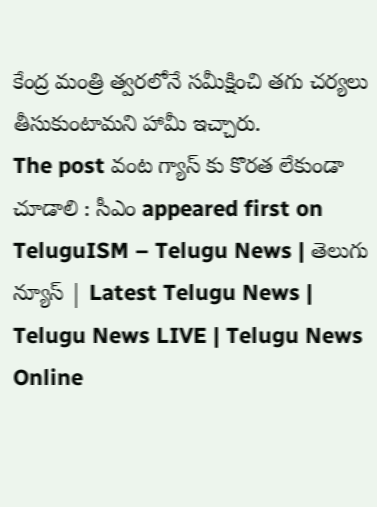కేంద్ర మంత్రి త్వరలోనే సమీక్షించి తగు చర్యలు తీసుకుంటామని హామీ ఇచ్చారు.
The post వంట గ్యాస్ కు కొర‌త లేకుండా చూడాలి : సీఎం appeared first on TeluguISM – Telugu News | తెలుగు న్యూస్ | Latest Telugu News | Telugu News LIVE | Telugu News Online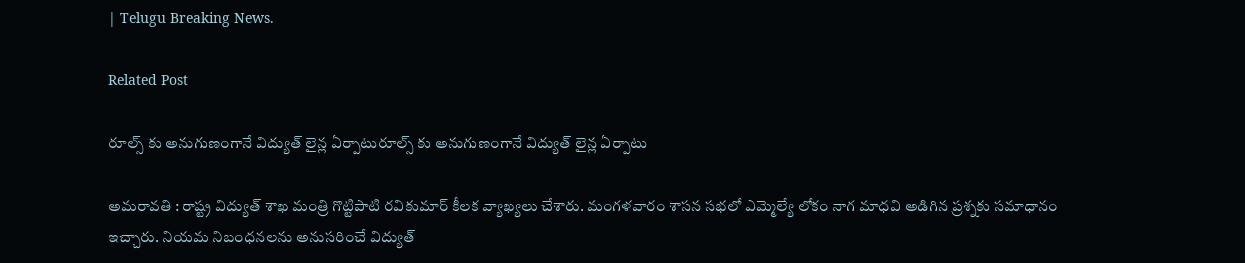| Telugu Breaking News.

Related Post

రూల్స్ కు అనుగుణంగానే విద్యుత్ లైన్ల ఏర్పాటురూల్స్ కు అనుగుణంగానే విద్యుత్ లైన్ల ఏర్పాటు

అమ‌రావ‌తి : రాష్ట్ర విద్యుత్ శాఖ మంత్రి గొట్టిపాటి ర‌వికుమార్ కీల‌క వ్యాఖ్య‌లు చేశారు. మంగ‌ళ‌వారం శాస‌న స‌భ‌లో ఎమ్మెల్యే లోకం నాగ మాధవి అడిగిన ప్రశ్నకు స‌మాధానం ఇచ్చారు. నియమ నిబంధనలను అనుసరించే విద్యుత్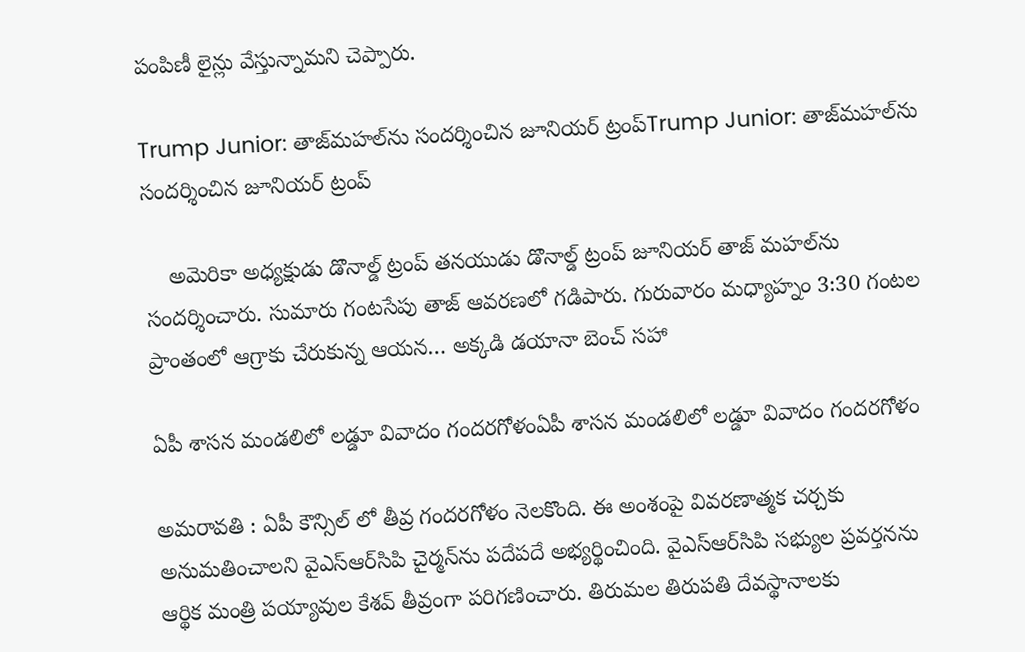పంపిణీ లైన్లు వేస్తున్నామ‌ని చెప్పారు.

Trump Junior: తాజ్‌మహల్‌ను సందర్శించిన జూనియర్ ట్రంప్Trump Junior: తాజ్‌మహల్‌ను సందర్శించిన జూనియర్ ట్రంప్

    అమెరికా అధ్యక్షుడు డొనాల్డ్ ట్రంప్ తనయుడు డొనాల్డ్ ట్రంప్ జూనియర్ తాజ్ మహల్‌ను సందర్శించారు. సుమారు గంటసేపు తాజ్ ఆవరణలో గడిపారు. గురువారం మధ్యాహ్నం 3:30 గంటల ప్రాంతంలో ఆగ్రాకు చేరుకున్న ఆయన… అక్కడి డయానా బెంచ్‌ సహా

ఏపీ శాస‌న మండ‌లిలో ల‌డ్డూ వివాదం గంద‌ర‌గోళంఏపీ శాస‌న మండ‌లిలో ల‌డ్డూ వివాదం గంద‌ర‌గోళం

అమరావ‌తి : ఏపీ కౌన్సిల్ లో తీవ్ర గంద‌ర‌గోళం నెల‌కొంది. ఈ అంశంపై వివరణాత్మక చర్చకు అనుమతించాలని వైఎస్‌ఆర్‌సిపి చైర్మన్‌ను పదేపదే అభ్యర్థించింది. వైఎస్‌ఆర్‌సిపి సభ్యుల ప్రవర్తనను ఆర్థిక మంత్రి పయ్యావుల కేశవ్ తీవ్రంగా పరిగణించారు. తిరుమల తిరుపతి దేవస్థానాలకు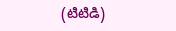(టిటిడి)